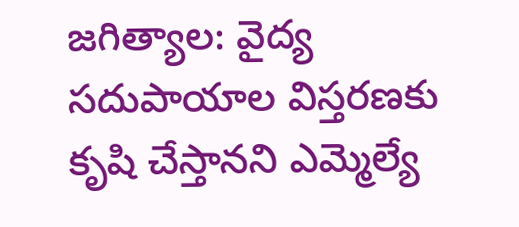జగిత్యాల: వైద్య సదుపాయాల విస్తరణకు కృషి చేస్తానని ఎమ్మెల్యే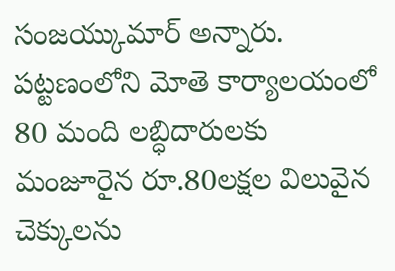సంజయ్కుమార్ అన్నారు. పట్టణంలోని మోతె కార్యాలయంలో 80 మంది లబ్ధిదారులకు మంజూరైన రూ.80లక్షల విలువైన చెక్కులను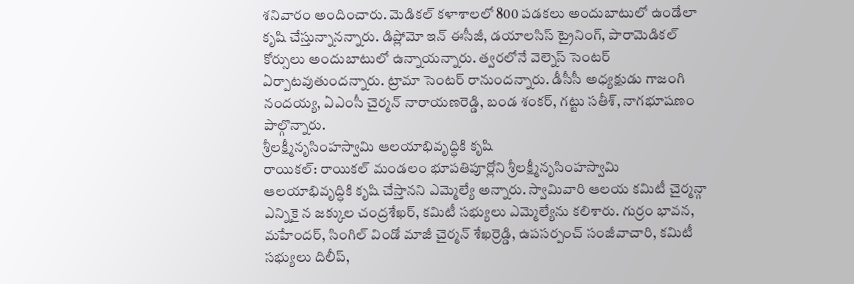శనివారం అందించారు. మెడికల్ కళాశాలలో 800 పడకలు అందుబాటులో ఉండేలా కృషి చేస్తున్నానన్నారు. డిప్లోమో ఇన్ ఈసీజీ, డయాలసిస్ ట్రైనింగ్, పారామెడికల్ కోర్సులు అందుబాటులో ఉన్నాయన్నారు. త్వరలోనే వెల్నెస్ సెంటర్ ఏర్పాటవుతుందన్నారు. ట్రామా సెంటర్ రానుందన్నారు. డీసీసీ అధ్యక్షుడు గాజంగి నందయ్య, ఏఎంసీ చైర్మన్ నారాయణరెడ్డి, బండ శంకర్, గట్టు సతీశ్, నాగభూషణం పాల్గొన్నారు.
శ్రీలక్ష్మీనృసింహస్వామి ఆలయాభివృద్ధికి కృషి
రాయికల్: రాయికల్ మండలం భూపతిపూర్లోని శ్రీలక్ష్మీనృసింహస్వామి ఆలయాభివృద్ధికి కృషి చేస్తానని ఎమ్మెల్యే అన్నారు. స్వామివారి ఆలయ కమిటీ చైర్మన్గా ఎన్నికై న జక్కుల చంద్రశేఖర్, కమిటీ సభ్యులు ఎమ్మెల్యేను కలిశారు. గుర్రం భావన, మహేందర్, సింగిల్ విండో మాజీ చైర్మన్ శేఖర్రెడ్డి, ఉపసర్పంచ్ సంజీవాచారి, కమిటీ సభ్యులు దిలీప్,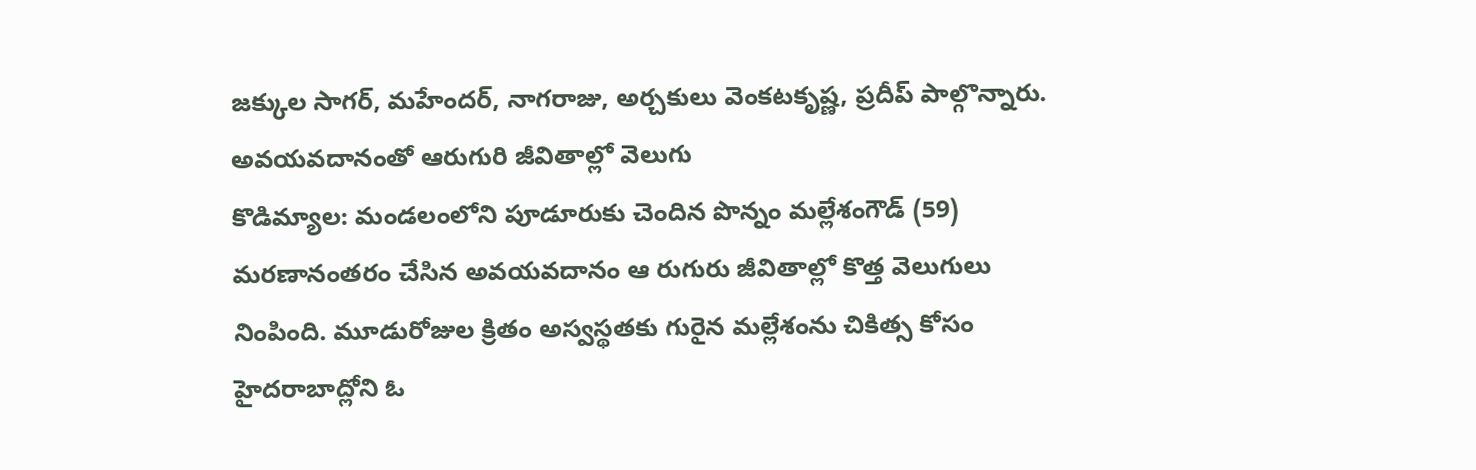జక్కుల సాగర్, మహేందర్, నాగరాజు, అర్చకులు వెంకటకృష్ణ, ప్రదీప్ పాల్గొన్నారు.
అవయవదానంతో ఆరుగురి జీవితాల్లో వెలుగు
కొడిమ్యాల: మండలంలోని పూడూరుకు చెందిన పొన్నం మల్లేశంగౌడ్ (59) మరణానంతరం చేసిన అవయవదానం ఆ రుగురు జీవితాల్లో కొత్త వెలుగులు నింపింది. మూడురోజుల క్రితం అస్వస్థతకు గురైన మల్లేశంను చికిత్స కోసం హైదరాబాద్లోని ఓ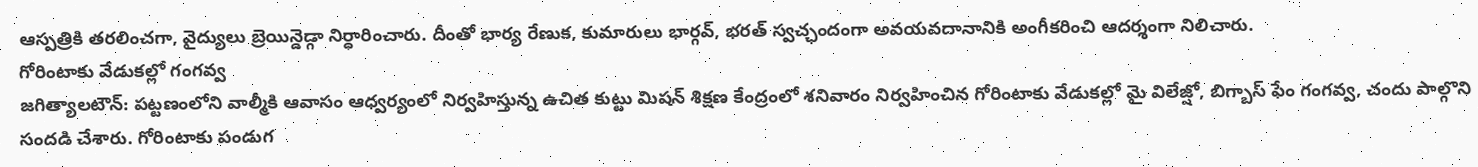ఆస్పత్రికి తరలించగా, వైద్యులు బ్రెయిన్డెడ్గా నిర్ధారించారు. దీంతో భార్య రేణుక, కుమారులు భార్గవ్, భరత్ స్వచ్ఛందంగా అవయవదానానికి అంగీకరించి ఆదర్శంగా నిలిచారు.
గోరింటాకు వేడుకల్లో గంగవ్వ
జగిత్యాలటౌన్: పట్టణంలోని వాల్మీకి ఆవాసం ఆధ్వర్యంలో నిర్వహిస్తున్న ఉచిత కుట్టు మిషన్ శిక్షణ కేంద్రంలో శనివారం నిర్వహించిన గోరింటాకు వేడుకల్లో మై విలేజ్షో, బిగ్బాస్ ఫేం గంగవ్వ, చందు పాల్గొని సందడి చేశారు. గోరింటాకు పండుగ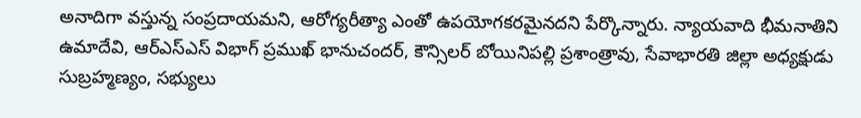అనాదిగా వస్తున్న సంప్రదాయమని, ఆరోగ్యరీత్యా ఎంతో ఉపయోగకరమైనదని పేర్కొన్నారు. న్యాయవాది భీమనాతిని ఉమాదేవి, ఆర్ఎస్ఎస్ విభాగ్ ప్రముఖ్ భానుచందర్, కౌన్సిలర్ బోయినిపల్లి ప్రశాంత్రావు, సేవాభారతి జిల్లా అధ్యక్షుడు సుబ్రహ్మణ్యం, సభ్యులు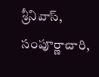శ్రీనివాస్, సంపూర్ణాచారి,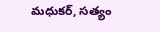మధుకర్, సత్యం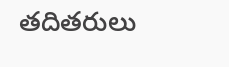తదితరులు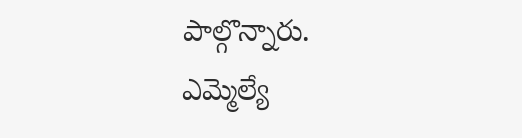పాల్గొన్నారు.
ఎమ్మెల్యే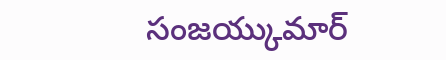సంజయ్కుమార్